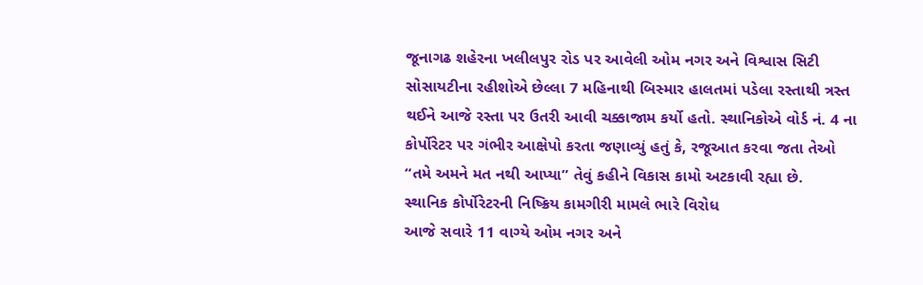જૂનાગઢ શહેરના ખલીલપુર રોડ પર આવેલી ઓમ નગર અને વિશ્વાસ સિટી સોસાયટીના રહીશોએ છેલ્લા 7 મહિનાથી બિસ્માર હાલતમાં પડેલા રસ્તાથી ત્રસ્ત થઈને આજે રસ્તા પર ઉતરી આવી ચક્કાજામ કર્યો હતો. સ્થાનિકોએ વોર્ડ નં. 4 ના કોર્પોરેટર પર ગંભીર આક્ષેપો કરતા જણાવ્યું હતું કે, રજૂઆત કરવા જતા તેઓ “તમે અમને મત નથી આપ્યા” તેવું કહીને વિકાસ કામો અટકાવી રહ્યા છે.
સ્થાનિક કોર્પોરેટરની નિષ્ક્રિય કામગીરી મામલે ભારે વિરોધ
આજે સવારે 11 વાગ્યે ઓમ નગર અને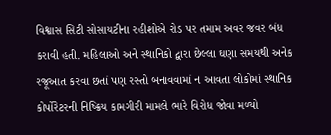વિશ્વાસ સિટી સોસાયટીના રહીશોએ રોડ પર તમામ અવર જવર બંધ કરાવી હતી. મહિલાઓ અને સ્થાનિકો દ્વારા છેલ્લા ઘણા સમયથી અનેક રજૂઆત કરવા છતાં પણ રસ્તો બનાવવામાં ન આવતા લોકોમાં સ્થાનિક કોર્પોરેટરની નિષ્ક્રિય કામગીરી મામલે ભારે વિરોધ જોવા મળ્યો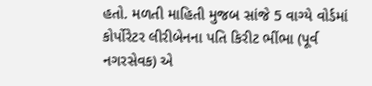હતો. મળતી માહિતી મુજબ સાંજે 5 વાગ્યે વોર્ડમાં કોર્પોરેટર લીરીબેનના પતિ કિરીટ ભીંભા (પૂર્વ નગરસેવક) એ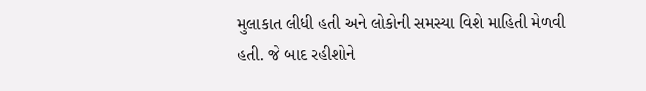મુલાકાત લીધી હતી અને લોકોની સમસ્યા વિશે માહિતી મેળવી હતી. જે બાદ રહીશોને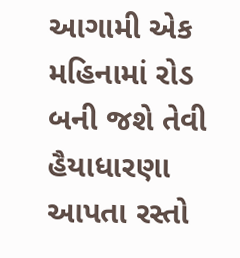આગામી એક મહિનામાં રોડ બની જશે તેવી હૈયાધારણા આપતા રસ્તો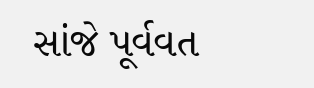સાંજે પૂર્વવત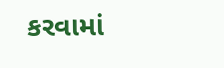કરવામાં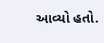આવ્યો હતો.